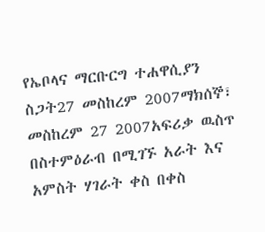የኤቦላና ማርቡርግ ተሐዋሲያን ስጋት27 መስከረም 2007ማክሰኞ፣ መስከረም 27 2007አፍሪቃ ዉስጥ በስተምዕራብ በሚገኙ አራት እና አምስት ሃገራት ቀስ በቀስ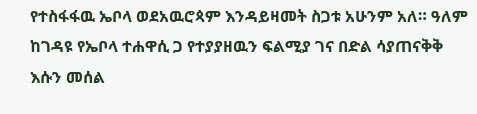የተስፋፋዉ ኤቦላ ወደአዉሮጳም እንዳይዛመት ስጋቱ አሁንም አለ። ዓለም ከገዳዩ የኤቦላ ተሐዋሲ ጋ የተያያዘዉን ፍልሚያ ገና በድል ሳያጠናቅቅ እሱን መሰል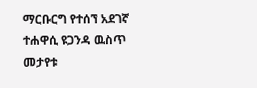ማርቡርግ የተሰኘ አደገኛ ተሐዋሲ ዩጋንዳ ዉስጥ መታየቱ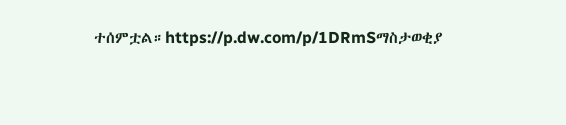ተሰምቷል።https://p.dw.com/p/1DRmSማስታወቂያ